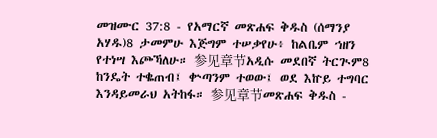መዝሙር 37:8 - የአማርኛ መጽሐፍ ቅዱስ (ሰማንያ አሃዱ)8 ታመምሁ እጅግም ተሠቃየሁ፥ ከልቤም ኀዘን የተነሣ እጮኻለሁ። 参见章节አዲሱ መደበኛ ትርጒም8 ከንዴት ተቈጠብ፤ ቍጣንም ተወው፤ ወደ እኵይ ተግባር እንዳይመራህ አትከፋ። 参见章节መጽሐፍ ቅዱስ -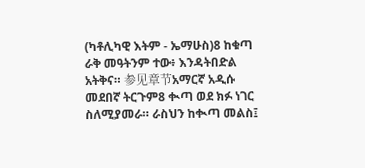(ካቶሊካዊ እትም - ኤማሁስ)8 ከቁጣ ራቅ መዓትንም ተው፥ እንዳትበድል አትቅና። 参见章节አማርኛ አዲሱ መደበኛ ትርጉም8 ቊጣ ወደ ክፉ ነገር ስለሚያመራ። ራስህን ከቊጣ መልስ፤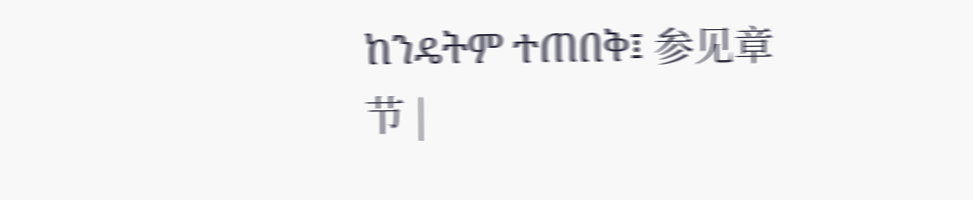ከንዴትም ተጠበቅ፤ 参见章节 |